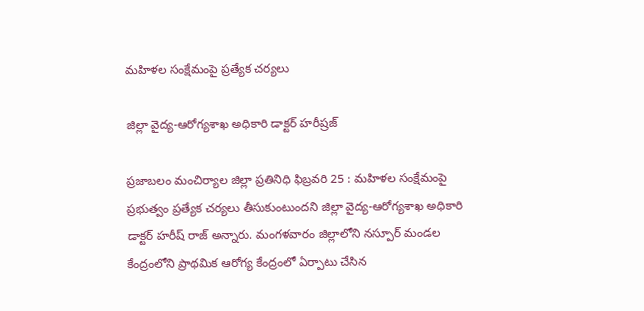మహిళల సంక్షేమంపై ప్రత్యేక చర్యలు

జిల్లా వైద్య-ఆరోగ్యశాఖ అధికారి డాక్టర్ హరీష్రజ్

ప్రజాబలం మంచిర్యాల జిల్లా ప్రతినిధి ఫిబ్రవరి 25 : మహిళల సంక్షేమంపై ప్రభుత్వం ప్రత్యేక చర్యలు తీసుకుంటుందని జిల్లా వైద్య-ఆరోగ్యశాఖ అధికారి డాక్టర్ హరీష్ రాజ్ అన్నారు. మంగళవారం జిల్లాలోని నస్పూర్ మండల కేంద్రంలోని ప్రాథమిక ఆరోగ్య కేంద్రంలో ఏర్పాటు చేసిన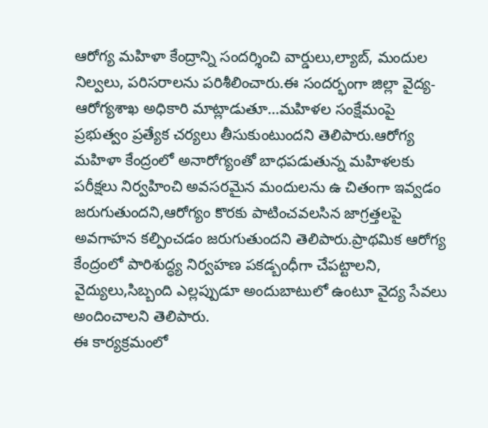ఆరోగ్య మహిళా కేంద్రాన్ని సందర్శించి వార్డులు,ల్యాబ్, మందుల నిల్వలు, పరిసరాలను పరిశీలించారు.ఈ సందర్భంగా జిల్లా వైద్య-ఆరోగ్యశాఖ అధికారి మాట్లాడుతూ…మహిళల సంక్షేమంపై ప్రభుత్వం ప్రత్యేక చర్యలు తీసుకుంటుందని తెలిపారు.ఆరోగ్య మహిళా కేంద్రంలో అనారోగ్యంతో బాధపడుతున్న మహిళలకు పరీక్షలు నిర్వహించి అవసరమైన మందులను ఉ చితంగా ఇవ్వడం జరుగుతుందని,ఆరోగ్యం కొరకు పాటించవలసిన జాగ్రత్తలపై అవగాహన కల్పించడం జరుగుతుందని తెలిపారు.ప్రాథమిక ఆరోగ్య కేంద్రంలో పారిశుద్ధ్య నిర్వహణ పకడ్బంధీగా చేపట్టాలని, వైద్యులు,సిబ్బంది ఎల్లప్పుడూ అందుబాటులో ఉంటూ వైద్య సేవలు అందించాలని తెలిపారు.
ఈ కార్యక్రమంలో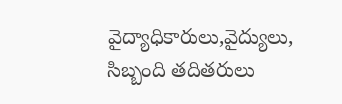వైద్యాధికారులు,వైద్యులు, సిబ్బంది తదితరులు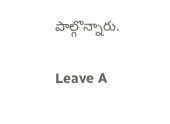పాల్గొన్నారు.

Leave A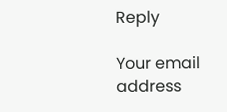Reply

Your email address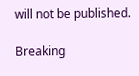will not be published.

Breaking